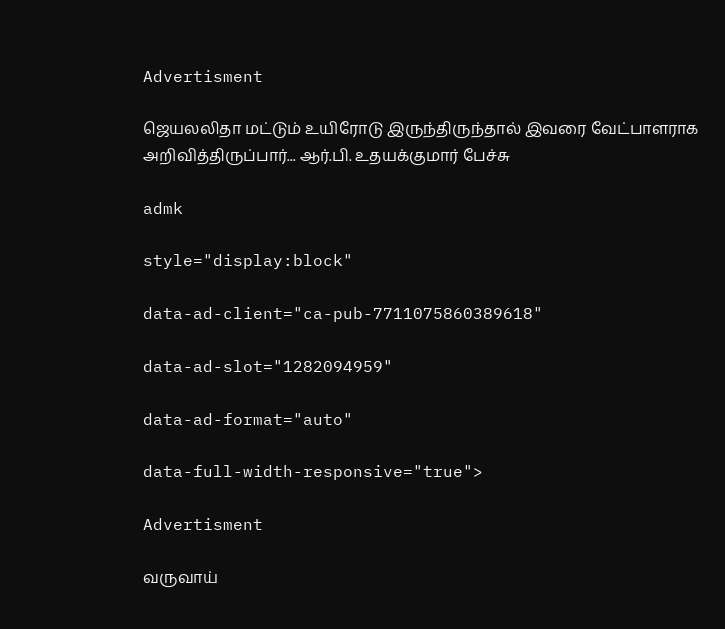Advertisment

ஜெயலலிதா மட்டும் உயிரோடு இருந்திருந்தால் இவரை வேட்பாளராக அறிவித்திருப்பார்... ஆர்.பி. உதயக்குமார் பேச்சு

admk

style="display:block"

data-ad-client="ca-pub-7711075860389618"

data-ad-slot="1282094959"

data-ad-format="auto"

data-full-width-responsive="true">

Advertisment

வருவாய்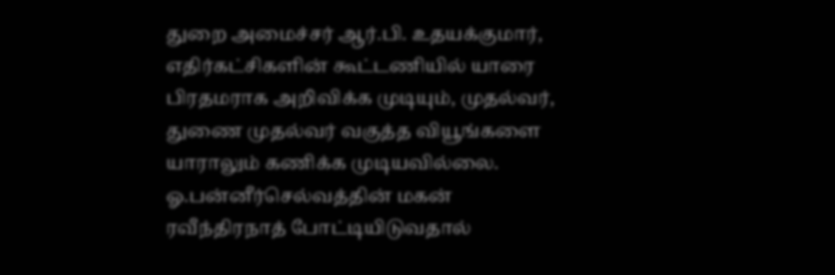துறை அமைச்சர் ஆர்.பி. உதயக்குமார், எதிர்கட்சிகளின் கூட்டணியில் யாரை பிரதமராக அறிவிக்க முடியும், முதல்வர், துணை முதல்வர் வகுத்த வியூங்களை யாராலும் கணிக்க முடியவில்லை. ஓ.பன்னீர்செல்வத்தின் மகன் ரவீந்திரநாத் போட்டியிடுவதால்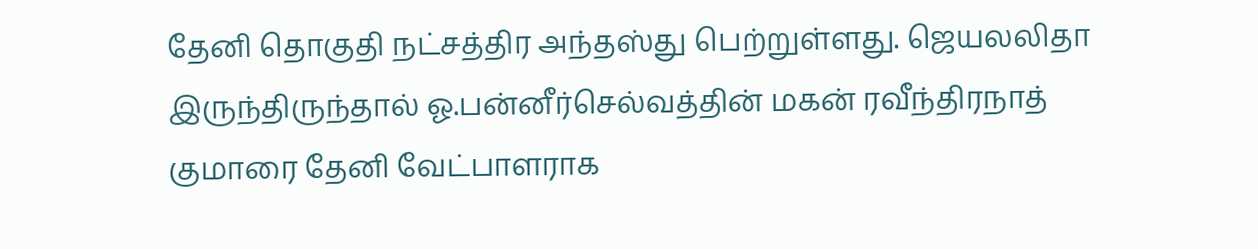தேனி தொகுதி நட்சத்திர அந்தஸ்து பெற்றுள்ளது. ஜெயலலிதா இருந்திருந்தால் ஓ.பன்னீர்செல்வத்தின் மகன் ரவீந்திரநாத் குமாரை தேனி வேட்பாளராக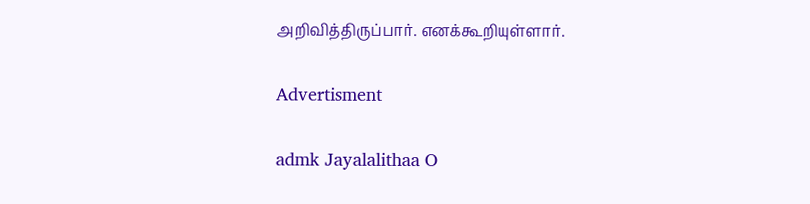அறிவித்திருப்பார். எனக்கூறியுள்ளார்.

Advertisment

admk Jayalalithaa O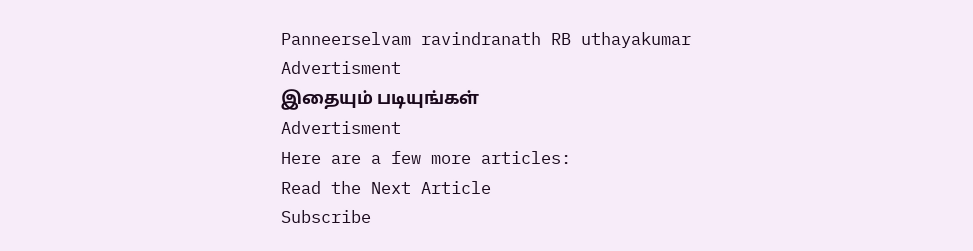Panneerselvam ravindranath RB uthayakumar
Advertisment
இதையும் படியுங்கள்
Advertisment
Here are a few more articles:
Read the Next Article
Subscribe